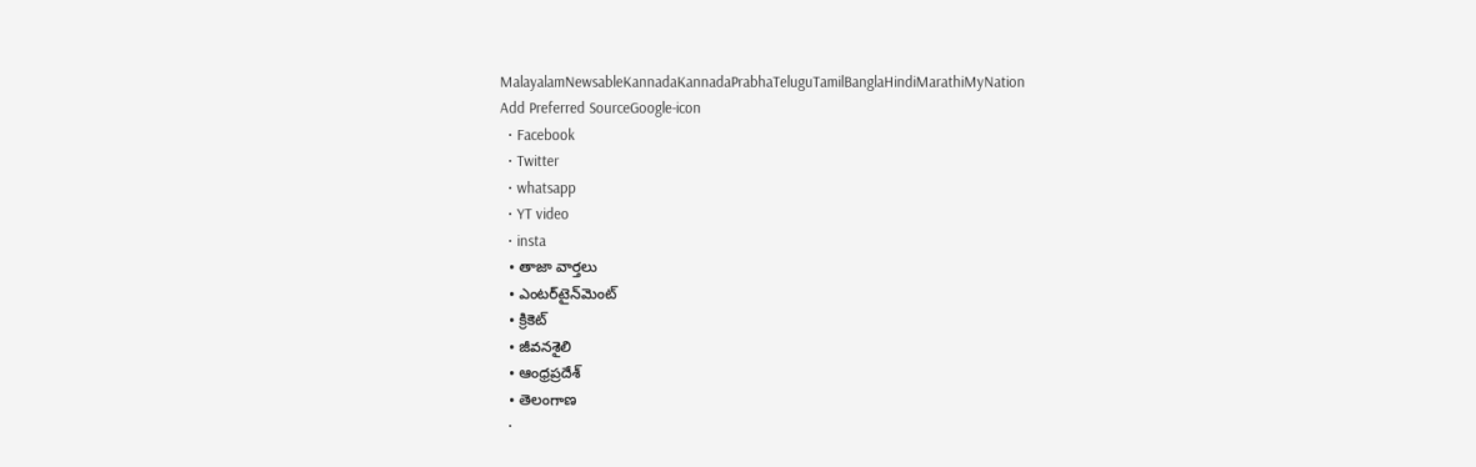MalayalamNewsableKannadaKannadaPrabhaTeluguTamilBanglaHindiMarathiMyNation
Add Preferred SourceGoogle-icon
  • Facebook
  • Twitter
  • whatsapp
  • YT video
  • insta
  • తాజా వార్తలు
  • ఎంటర్‌టైన్‌మెంట్
  • క్రికెట్
  • జీవనశైలి
  • ఆంధ్రప్రదేశ్
  • తెలంగాణ
  •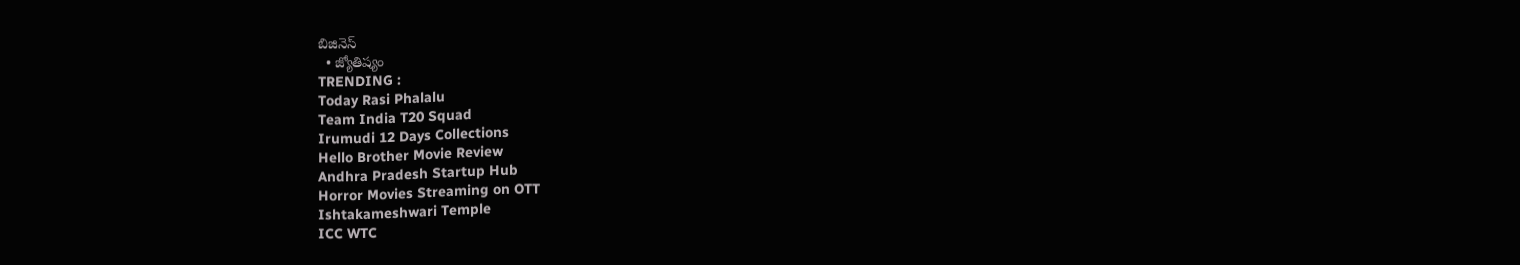బిజినెస్
  • జ్యోతిష్యం
TRENDING :
Today Rasi Phalalu
Team India T20 Squad
Irumudi 12 Days Collections
Hello Brother Movie Review
Andhra Pradesh Startup Hub
Horror Movies Streaming on OTT
Ishtakameshwari Temple
ICC WTC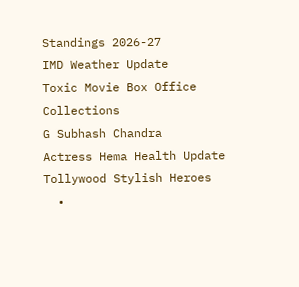Standings 2026-27
IMD Weather Update
Toxic Movie Box Office Collections
G Subhash Chandra
Actress Hema Health Update
Tollywood Stylish Heroes
  •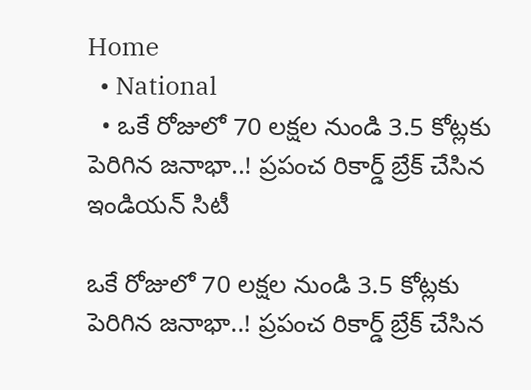Home
  • National
  • ఒకే రోజులో 70 లక్షల నుండి 3.5 కోట్లకు పెరిగిన జనాభా..! ప్రపంచ రికార్డ్ బ్రేక్ చేసిన ఇండియన్ సిటీ

ఒకే రోజులో 70 లక్షల నుండి 3.5 కోట్లకు పెరిగిన జనాభా..! ప్రపంచ రికార్డ్ బ్రేక్ చేసిన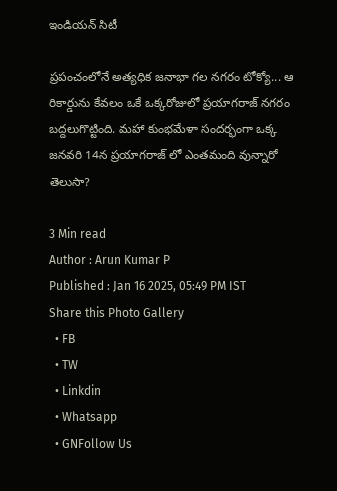ఇండియన్ సిటీ

ప్రపంచంలోనే అత్యధిక జనాభా గల నగరం టోక్యో... ఆ రికార్డును కేవలం ఒకే ఒక్కరోజులో ప్రయాగరాజ్ నగరం బద్దలుగొట్టింది. మహా కుంభమేళా సందర్భంగా ఒక్క జనవరి 14న ప్రయాగరాజ్ లో ఎంతమంది వున్నారో తెలుసా?

3 Min read
Author : Arun Kumar P
Published : Jan 16 2025, 05:49 PM IST
Share this Photo Gallery
  • FB
  • TW
  • Linkdin
  • Whatsapp
  • GNFollow Us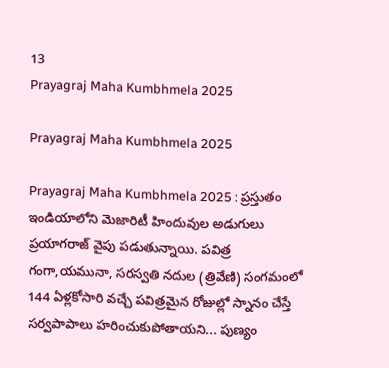13
Prayagraj Maha Kumbhmela 2025

Prayagraj Maha Kumbhmela 2025

Prayagraj Maha Kumbhmela 2025 : ప్రస్తుతం ఇండియాలోని మెజారిటీ హిందువుల అడుగులు ప్రయాగరాజ్ వైపు పడుతున్నాయి. పవిత్ర గంగా,యమునా, సరస్వతి నదుల (త్రివేణి) సంగమంలో 144 ఏళ్లకోసారి వచ్చే పవిత్రమైన రోజుల్లో స్నానం చేస్తే సర్వపాపాలు హరించుకుపోతాయని... పుణ్యం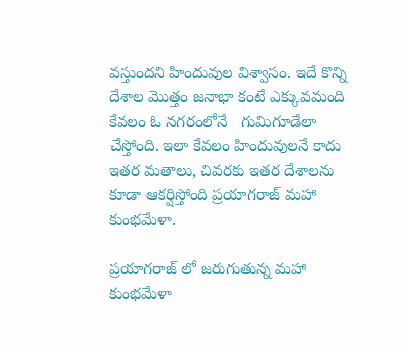వస్తుందని హిందువుల విశ్వాసం. ఇదే కొన్ని దేశాల మొత్తం జనాభా కంటే ఎక్కువమంది కేవలం ఓ నగరంలోనే   గుమిగూడేలా చేస్తోంది. ఇలా కేవలం హిందువులనే కాదు ఇతర మతాలు, చివరకు ఇతర దేశాలను కూడా ఆకర్షిస్తోంది ప్రయాగరాజ్ మహా కుంభమేళా.

ప్రయాగరాజ్ లో జరుగుతున్న మహా కుంభమేళా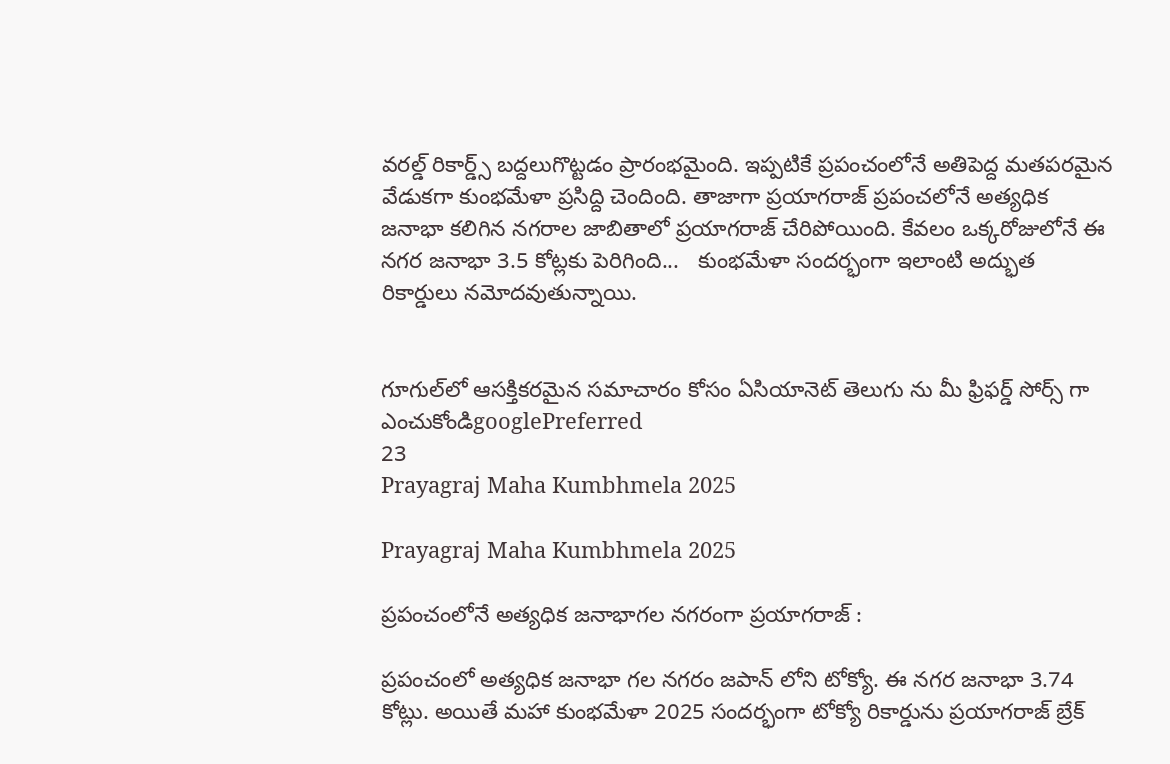వరల్డ్ రికార్డ్స్ బద్దలుగొట్టడం ప్రారంభమైంది. ఇప్పటికే ప్రపంచంలోనే అతిపెద్ద మతపరమైన వేడుకగా కుంభమేళా ప్రసిద్ది చెందింది. తాజాగా ప్రయాగరాజ్ ప్రపంచలోనే అత్యధిక జనాభా కలిగిన నగరాల జాబితాలో ప్రయాగరాజ్ చేరిపోయింది. కేవలం ఒక్కరోజులోనే ఈ నగర జనాభా 3.5 కోట్లకు పెరిగింది...   కుంభమేళా సందర్భంగా ఇలాంటి అద్భుత రికార్డులు నమోదవుతున్నాయి.


గూగుల్‌లో ఆసక్తికరమైన సమాచారం కోసం ఏసియానెట్ తెలుగు ను మీ ఫ్రిఫర్డ్ సోర్స్ గా ఎంచుకోండిgooglePreferred
23
Prayagraj Maha Kumbhmela 2025

Prayagraj Maha Kumbhmela 2025

ప్రపంచంలోనే అత్యధిక జనాభాగల నగరంగా ప్రయాగరాజ్ :

ప్రపంచంలో అత్యధిక జనాభా గల నగరం జపాన్ లోని టోక్యో. ఈ నగర జనాభా 3.74 కోట్లు. అయితే మహా కుంభమేళా 2025 సందర్భంగా టోక్యో రికార్డును ప్రయాగరాజ్ బ్రేక్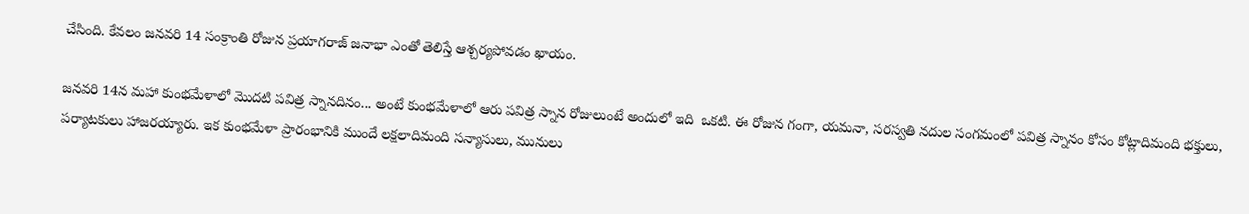చేసింది. కేవలం జనవరి 14 సంక్రాంతి రోజున ప్రయాగరాజ్ జనాభా ఎంతో తెలిస్తే ఆశ్చర్యపోవడం ఖాయం.

జనవరి 14న మహా కుంభమేళాలో మొదటి పవిత్ర స్నానదినం... అంటే కుంభమేళాలో ఆరు పవిత్ర స్నాన రోజులుంటే అందులో ఇది  ఒకటి. ఈ రోజున గంగా, యమనా, సరస్వతి నదుల సంగమంలో పవిత్ర స్నానం కోసం కోట్లాదిమంది భక్తులు, పర్యాటకులు హాజరయ్యారు. ఇక కుంభమేళా ప్రారంభానికి ముందే లక్షలాదిమంది సన్యాసులు, మునులు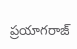ప్రయాగరాజ్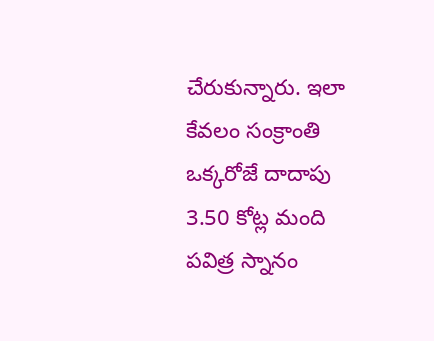చేరుకున్నారు. ఇలా కేవలం సంక్రాంతి ఒక్కరోజే దాదాపు 3.50 కోట్ల మంది పవిత్ర స్నానం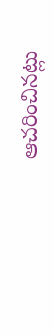ఆచరించినట్లు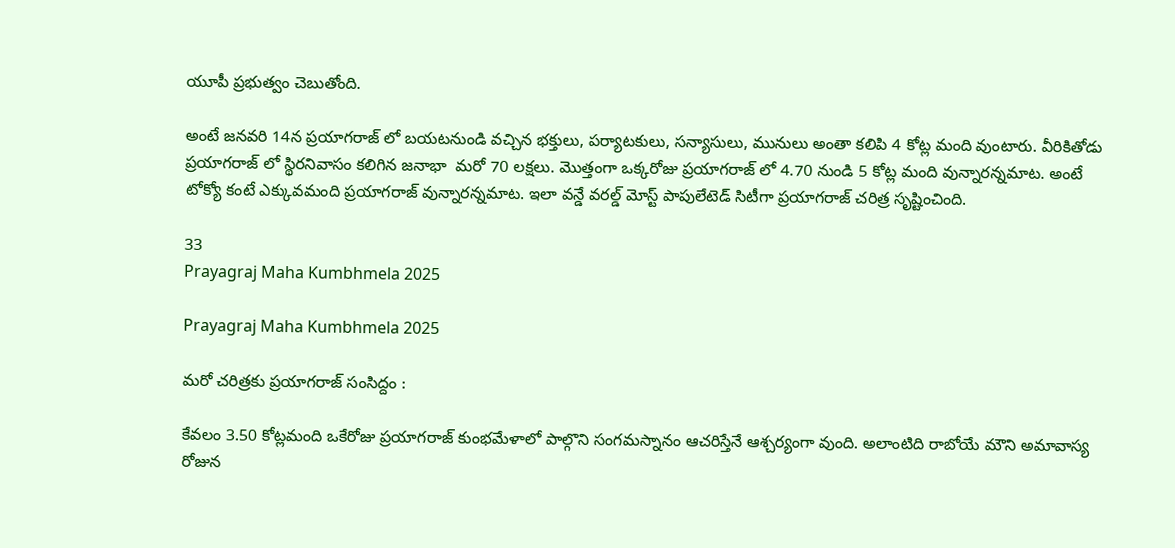యూపీ ప్రభుత్వం చెబుతోంది.

అంటే జనవరి 14న ప్రయాగరాజ్ లో బయటనుండి వచ్చిన భక్తులు, పర్యాటకులు, సన్యాసులు, మునులు అంతా కలిపి 4 కోట్ల మంది వుంటారు. వీరికితోడు ప్రయాగరాజ్ లో స్థిరనివాసం కలిగిన జనాభా  మరో 70 లక్షలు. మొత్తంగా ఒక్కరోజు ప్రయాగరాజ్ లో 4.70 నుండి 5 కోట్ల మంది వున్నారన్నమాట. అంటే టోక్యో కంటే ఎక్కువమంది ప్రయాగరాజ్ వున్నారన్నమాట. ఇలా వన్డే వరల్డ్ మోస్ట్ పాపులేటెడ్ సిటీగా ప్రయాగరాజ్ చరిత్ర సృష్టించింది.

33
Prayagraj Maha Kumbhmela 2025

Prayagraj Maha Kumbhmela 2025

మరో చరిత్రకు ప్రయాగరాజ్ సంసిద్దం :

కేవలం 3.50 కోట్లమంది ఒకేరోజు ప్రయాగరాజ్ కుంభమేళాలో పాల్గొని సంగమస్నానం ఆచరిస్తేనే ఆశ్చర్యంగా వుంది. అలాంటిది రాబోయే మౌని అమావాస్య రోజున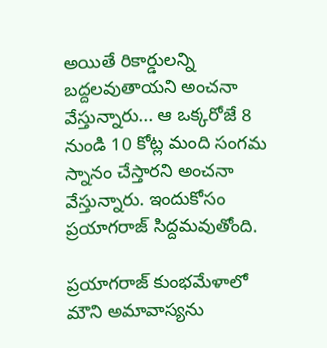అయితే రికార్డులన్ని బద్దలవుతాయని అంచనా వేస్తున్నారు... ఆ ఒక్కరోజే 8 నుండి 10 కోట్ల మంది సంగమ స్నానం చేస్తారని అంచనా వేస్తున్నారు. ఇందుకోసం ప్రయాగరాజ్ సిద్దమవుతోంది.

ప్రయాగరాజ్ కుంభమేళాలో మౌని అమావాస్యను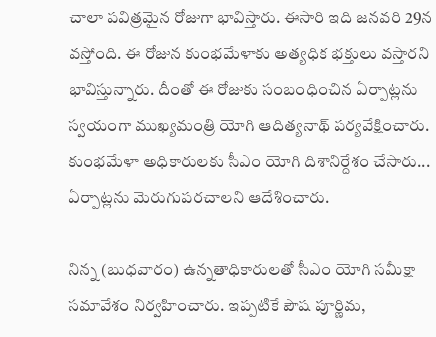చాలా పవిత్రమైన రోజుగా భావిస్తారు. ఈసారి ఇది జనవరి 29న  వస్తోంది. ఈ రోజున కుంభమేళాకు అత్యధిక భక్తులు వస్తారని భావిస్తున్నారు. దీంతో ఈ రోజుకు సంబంధించిన ఏర్పాట్లను స్వయంగా ముఖ్యమంత్రి యోగి ఆదిత్యనాథ్ పర్యవేక్షించారు. కుంభమేళా అధికారులకు సీఎం యోగి దిశానిర్దేశం చేసారు... ఏర్పాట్లను మెరుగుపరచాలని ఆదేశించారు.

నిన్న (బుధవారం) ఉన్నతాధికారులతో సీఎం యోగి సమీక్షా సమావేశం నిర్వహించారు. ఇప్పటికే పౌష పూర్ణిమ,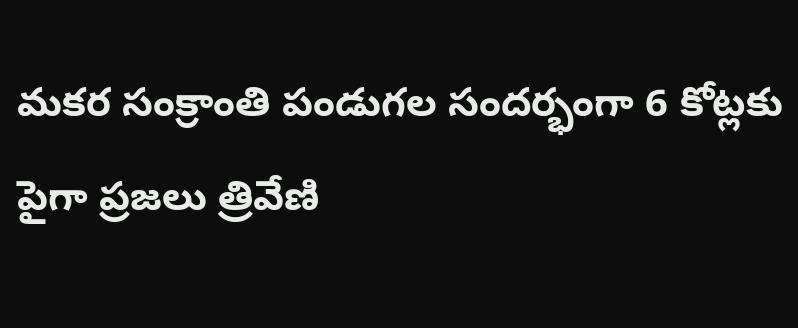మకర సంక్రాంతి పండుగల సందర్భంగా 6 కోట్లకు పైగా ప్రజలు త్రివేణి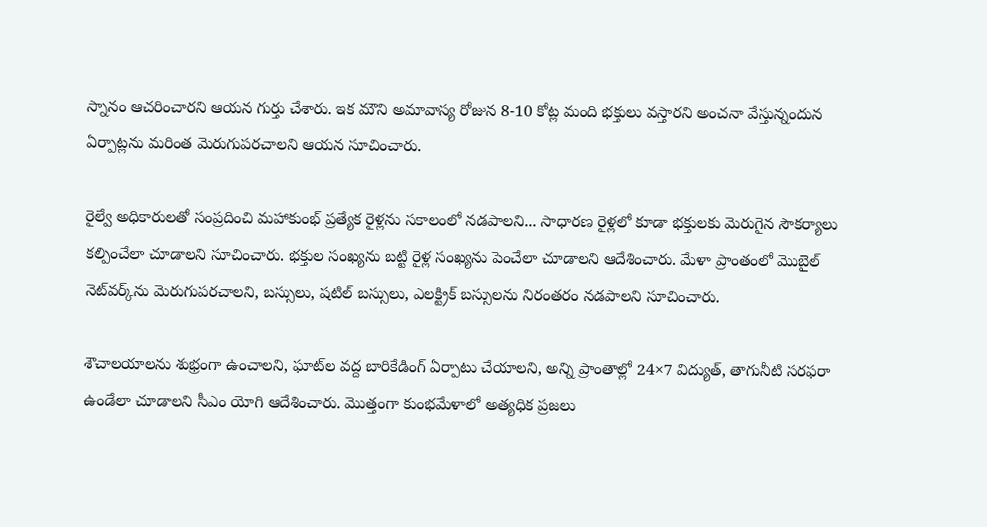స్నానం ఆచరించారని ఆయన గుర్తు చేశారు. ఇక మౌని అమావాస్య రోజున 8-10 కోట్ల మంది భక్తులు వస్తారని అంచనా వేస్తున్నందున ఏర్పాట్లను మరింత మెరుగుపరచాలని ఆయన సూచించారు.

రైల్వే అధికారులతో సంప్రదించి మహాకుంభ్ ప్రత్యేక రైళ్లను సకాలంలో నడపాలని... సాధారణ రైళ్లలో కూడా భక్తులకు మెరుగైన సౌకర్యాలు కల్పించేలా చూడాలని సూచించారు. భక్తుల సంఖ్యను బట్టి రైళ్ల సంఖ్యను పెంచేలా చూడాలని ఆదేశించారు. మేళా ప్రాంతంలో మొబైల్ నెట్‌వర్క్‌ను మెరుగుపరచాలని, బస్సులు, షటిల్ బస్సులు, ఎలక్ట్రిక్ బస్సులను నిరంతరం నడపాలని సూచించారు.

శౌచాలయాలను శుభ్రంగా ఉంచాలని, ఘాట్‌ల వద్ద బారికేడింగ్ ఏర్పాటు చేయాలని, అన్ని ప్రాంతాల్లో 24×7 విద్యుత్, తాగునీటి సరఫరా ఉండేలా చూడాలని సీఎం యోగి ఆదేశించారు. మొత్తంగా కుంభమేళాలో అత్యధిక ప్రజలు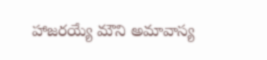హాజరయ్యే మౌని అమావాస్య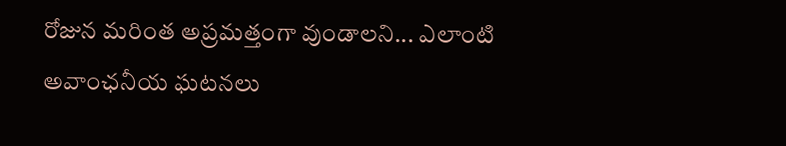రోజున మరింత అప్రమత్తంగా వుండాలని... ఎలాంటి అవాంఛనీయ ఘటనలు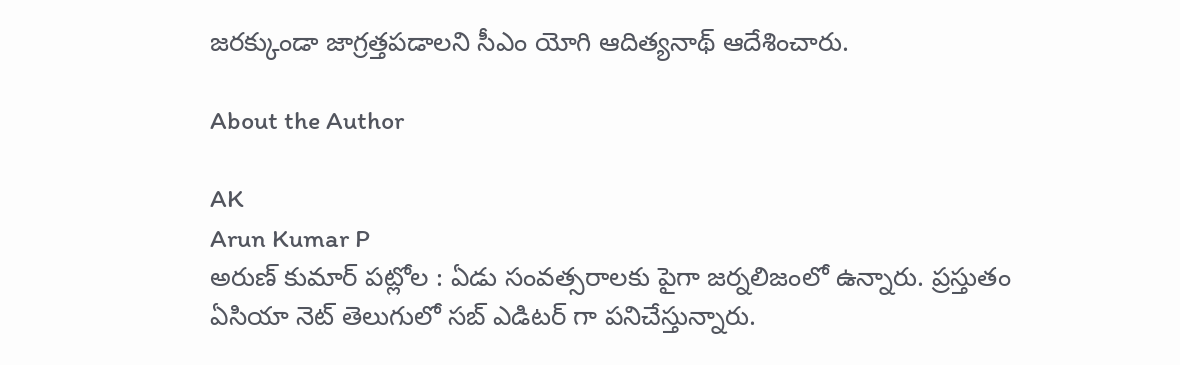జరక్కుండా జాగ్రత్తపడాలని సీఎం యోగి ఆదిత్యనాథ్ ఆదేశించారు.

About the Author

AK
Arun Kumar P
అరుణ్ కుమార్ పట్లోల : ఏడు సంవత్సరాలకు పైగా జర్నలిజంలో ఉన్నారు. ప్రస్తుతం ఏసియా నెట్ తెలుగులో సబ్ ఎడిటర్ గా పనిచేస్తున్నారు.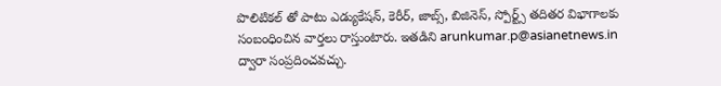పొలిటికల్ తో పాటు ఎడ్యుకేషన్, కెరీర్, జాబ్స్, బిజినెస్, స్పోర్ట్స్ తదితర విభాగాలకు సంబంధించిన వార్తలు రాస్తుంటారు. ఇతడిని arunkumar.p@asianetnews.in ద్వారా సంప్రదించవచ్చు.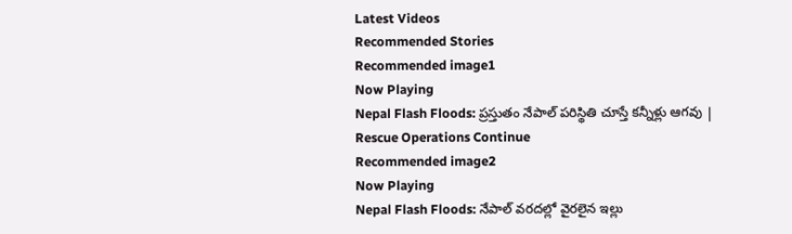Latest Videos
Recommended Stories
Recommended image1
Now Playing
Nepal Flash Floods: ప్రస్తుతం నేపాల్ పరిస్థితి చూస్తే కన్నీళ్లు ఆగవు | Rescue Operations Continue
Recommended image2
Now Playing
Nepal Flash Floods: నేపాల్ వరదల్లో వైరలైన ఇల్లు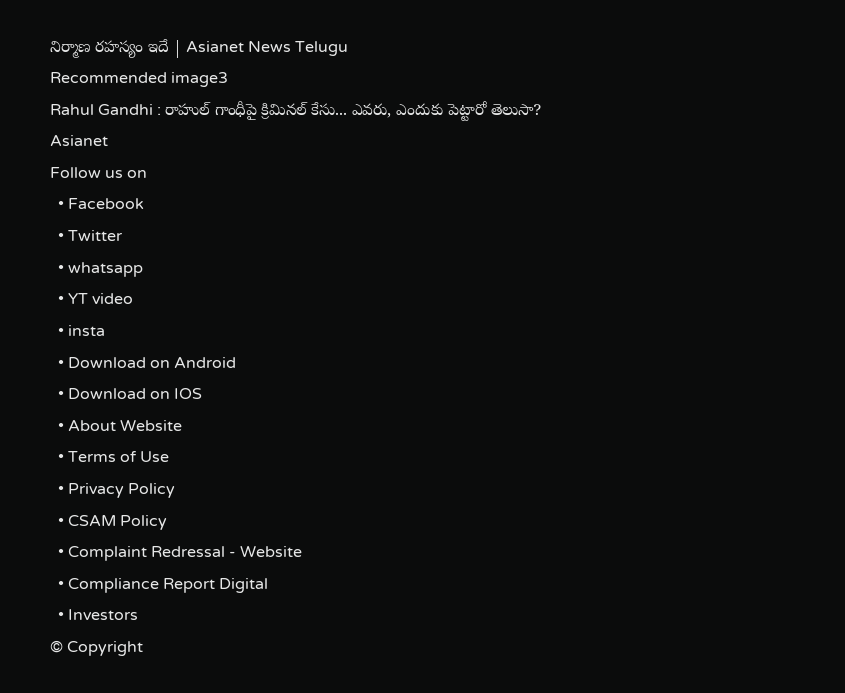నిర్మాణ రహస్యం ఇదే | Asianet News Telugu
Recommended image3
Rahul Gandhi : రాహుల్ గాంధీపై క్రిమినల్ కేసు... ఎవరు, ఎందుకు పెట్టారో తెలుసా?
Asianet
Follow us on
  • Facebook
  • Twitter
  • whatsapp
  • YT video
  • insta
  • Download on Android
  • Download on IOS
  • About Website
  • Terms of Use
  • Privacy Policy
  • CSAM Policy
  • Complaint Redressal - Website
  • Compliance Report Digital
  • Investors
© Copyright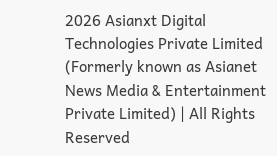2026 Asianxt Digital Technologies Private Limited (Formerly known as Asianet News Media & Entertainment Private Limited) | All Rights Reserved